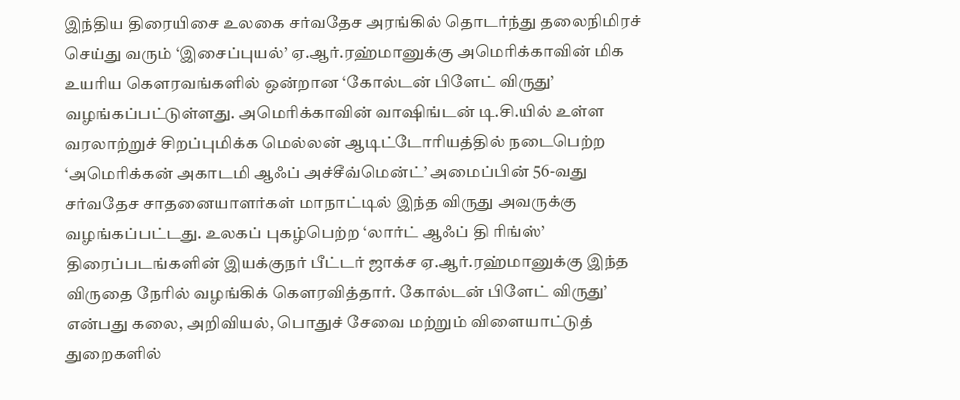இந்திய திரையிசை உலகை சர்வதேச அரங்கில் தொடர்ந்து தலைநிமிரச் செய்து வரும் ‘இசைப்புயல்’ ஏ.ஆர்.ரஹ்மானுக்கு அமெரிக்காவின் மிக உயரிய கௌரவங்களில் ஒன்றான ‘கோல்டன் பிளேட் விருது’ வழங்கப்பட்டுள்ளது. அமெரிக்காவின் வாஷிங்டன் டி.சி.யில் உள்ள வரலாற்றுச் சிறப்புமிக்க மெல்லன் ஆடிட்டோரியத்தில் நடைபெற்ற ‘அமெரிக்கன் அகாடமி ஆஃப் அச்சீவ்மென்ட்’ அமைப்பின் 56-வது சர்வதேச சாதனையாளர்கள் மாநாட்டில் இந்த விருது அவருக்கு வழங்கப்பட்டது. உலகப் புகழ்பெற்ற ‘லார்ட் ஆஃப் தி ரிங்ஸ்’ திரைப்படங்களின் இயக்குநர் பீட்டர் ஜாக்ச ஏ.ஆர்.ரஹ்மானுக்கு இந்த விருதை நேரில் வழங்கிக் கௌரவித்தார். கோல்டன் பிளேட் விருது’ என்பது கலை, அறிவியல், பொதுச் சேவை மற்றும் விளையாட்டுத் துறைகளில்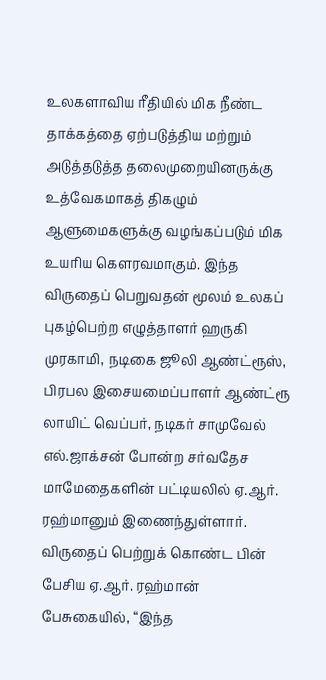உலகளாவிய ரீதியில் மிக நீண்ட தாக்கத்தை ஏற்படுத்திய மற்றும் அடுத்தடுத்த தலைமுறையினருக்கு உத்வேகமாகத் திகழும் ஆளுமைகளுக்கு வழங்கப்படும் மிக உயரிய கௌரவமாகும். இந்த விருதைப் பெறுவதன் மூலம் உலகப் புகழ்பெற்ற எழுத்தாளர் ஹருகி முரகாமி, நடிகை ஜூலி ஆண்ட்ரூஸ், பிரபல இசையமைப்பாளர் ஆண்ட்ரூ லாயிட் வெப்பர், நடிகர் சாமுவேல் எல்.ஜாக்சன் போன்ற சர்வதேச மாமேதைகளின் பட்டியலில் ஏ.ஆர். ரஹ்மானும் இணைந்துள்ளார். விருதைப் பெற்றுக் கொண்ட பின் பேசிய ஏ.ஆர். ரஹ்மான் பேசுகையில், “இந்த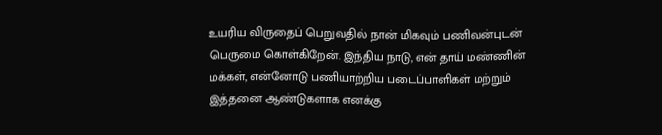உயரிய விருதைப் பெறுவதில் நான் மிகவும் பணிவன்புடன் பெருமை கொள்கிறேன். இந்திய நாடு, என் தாய் மண்ணின் மக்கள், என்னோடு பணியாற்றிய படைப்பாளிகள் மற்றும் இத்தனை ஆண்டுகளாக எனக்கு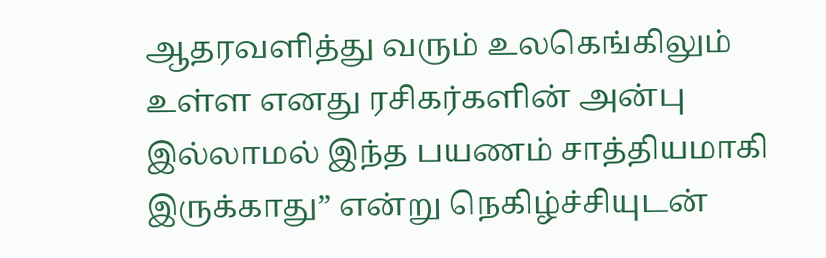ஆதரவளித்து வரும் உலகெங்கிலும் உள்ள எனது ரசிகர்களின் அன்பு இல்லாமல் இந்த பயணம் சாத்தியமாகி இருக்காது” என்று நெகிழ்ச்சியுடன்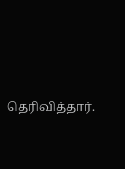தெரிவித்தார்.